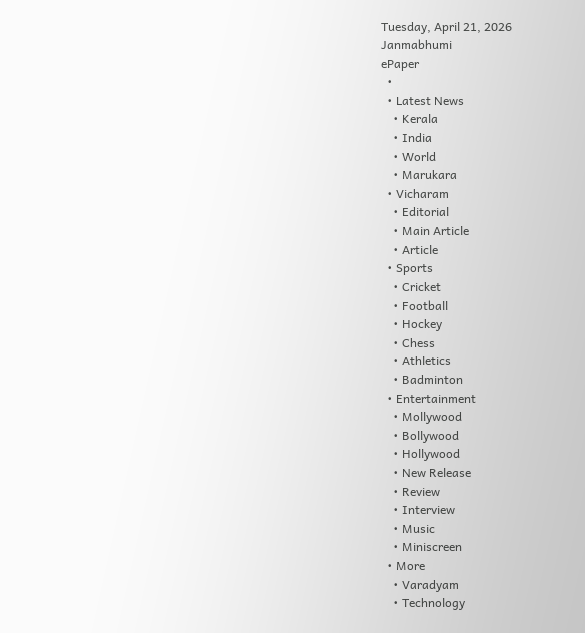Tuesday, April 21, 2026
Janmabhumi
ePaper
  •
  • Latest News
    • Kerala
    • India
    • World
    • Marukara
  • Vicharam
    • Editorial
    • Main Article
    • Article
  • Sports
    • Cricket
    • Football
    • Hockey
    • Chess
    • Athletics
    • Badminton
  • Entertainment
    • Mollywood
    • Bollywood
    • Hollywood
    • New Release
    • Review
    • Interview
    • Music
    • Miniscreen
  • More
    • Varadyam
    • Technology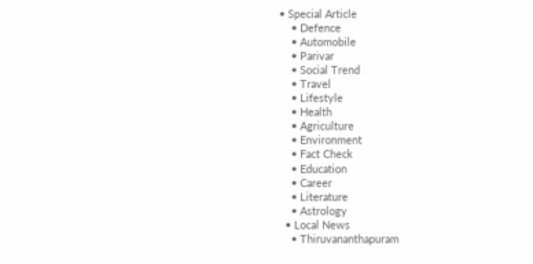• Special Article
    • Defence
    • Automobile
    • Parivar
    • Social Trend
    • Travel
    • Lifestyle
    • Health
    • Agriculture
    • Environment
    • Fact Check
    • Education
    • Career
    • Literature
    • Astrology
  • Local News
    • Thiruvananthapuram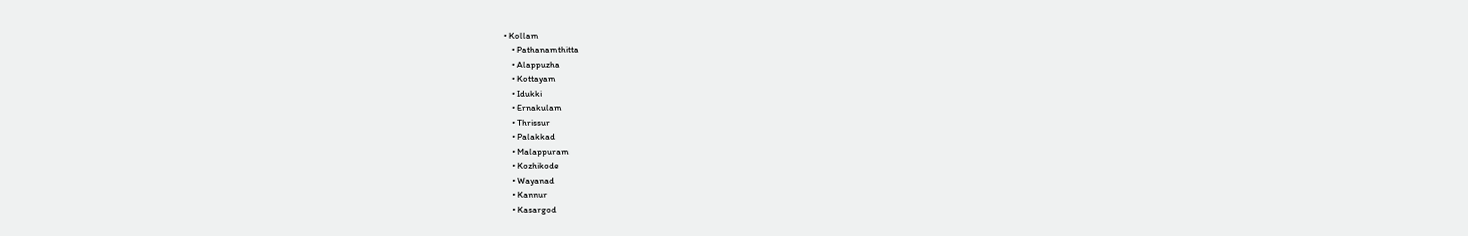• Kollam
    • Pathanamthitta
    • Alappuzha
    • Kottayam
    • Idukki
    • Ernakulam
    • Thrissur
    • Palakkad
    • Malappuram
    • Kozhikode
    • Wayanad
    • Kannur
    • Kasargod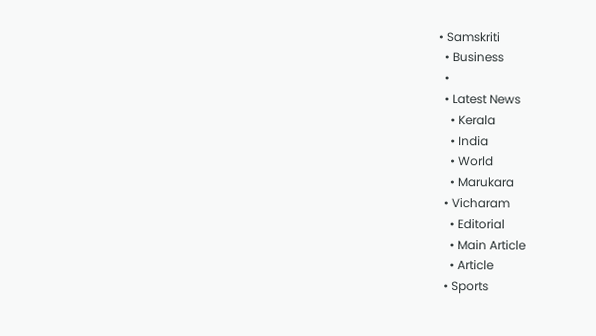• Samskriti
  • Business
  •
  • Latest News
    • Kerala
    • India
    • World
    • Marukara
  • Vicharam
    • Editorial
    • Main Article
    • Article
  • Sports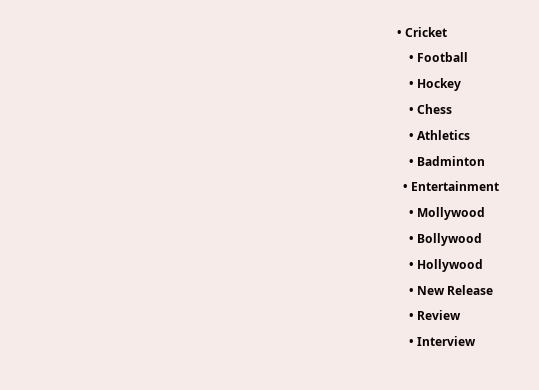• Cricket
    • Football
    • Hockey
    • Chess
    • Athletics
    • Badminton
  • Entertainment
    • Mollywood
    • Bollywood
    • Hollywood
    • New Release
    • Review
    • Interview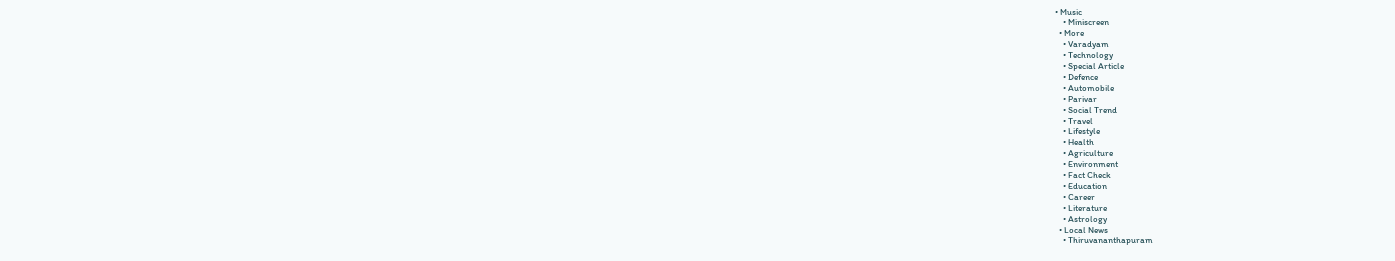• Music
    • Miniscreen
  • More
    • Varadyam
    • Technology
    • Special Article
    • Defence
    • Automobile
    • Parivar
    • Social Trend
    • Travel
    • Lifestyle
    • Health
    • Agriculture
    • Environment
    • Fact Check
    • Education
    • Career
    • Literature
    • Astrology
  • Local News
    • Thiruvananthapuram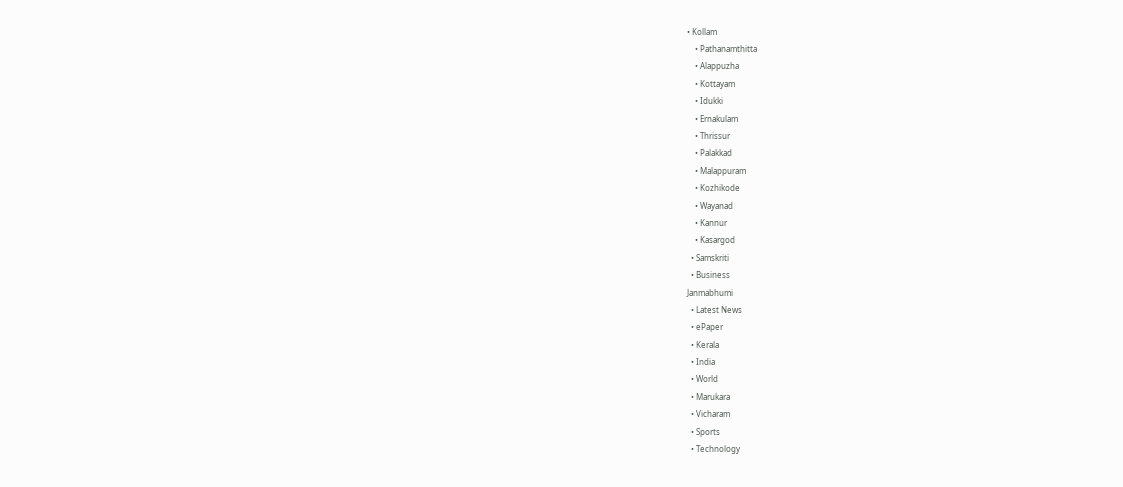• Kollam
    • Pathanamthitta
    • Alappuzha
    • Kottayam
    • Idukki
    • Ernakulam
    • Thrissur
    • Palakkad
    • Malappuram
    • Kozhikode
    • Wayanad
    • Kannur
    • Kasargod
  • Samskriti
  • Business
Janmabhumi
  • Latest News
  • ePaper
  • Kerala
  • India
  • World
  • Marukara
  • Vicharam
  • Sports
  • Technology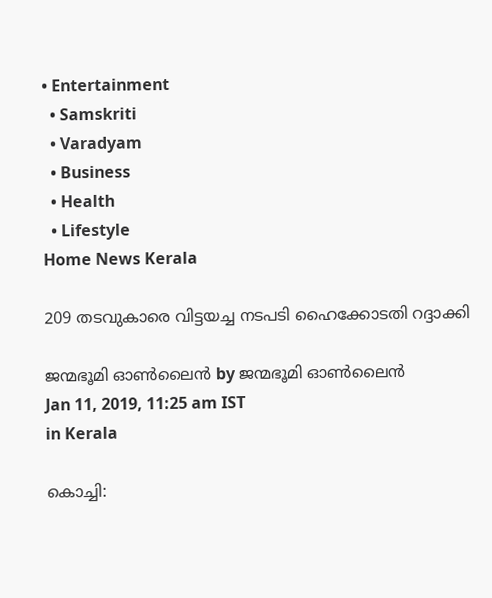• Entertainment
  • Samskriti
  • Varadyam
  • Business
  • Health
  • Lifestyle
Home News Kerala

209 തടവുകാരെ വിട്ടയച്ച നടപടി ഹൈക്കോടതി റദ്ദാക്കി

ജന്മഭൂമി ഓണ്‍ലൈന്‍ by ജന്മഭൂമി ഓണ്‍ലൈന്‍
Jan 11, 2019, 11:25 am IST
in Kerala

കൊച്ചി: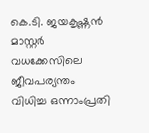കെ.ടി. ജയകൃഷ്ണന്‍ മാസ്റ്റര്‍ വധക്കേസിലെ ജീവപര്യന്തം വിധിച്ച ഒന്നാംപ്രതി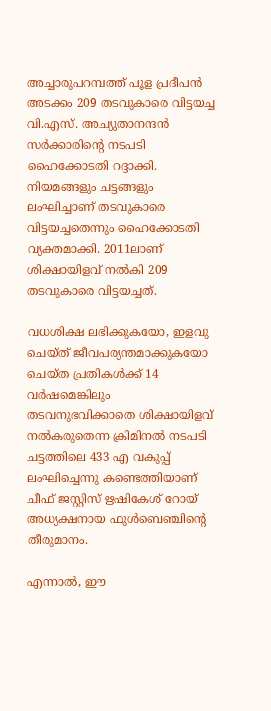അച്ചാരുപറമ്പത്ത് പൂള പ്രദീപന്‍ അടക്കം 209 തടവുകാരെ വിട്ടയച്ച വി.എസ്. അച്യുതാനന്ദന്‍ സര്‍ക്കാരിന്റെ നടപടി ഹൈക്കോടതി റദ്ദാക്കി. നിയമങ്ങളും ചട്ടങ്ങളും ലംഘിച്ചാണ് തടവുകാരെ വിട്ടയച്ചതെന്നും ഹൈക്കോടതി വ്യക്തമാക്കി. 2011ലാണ് ശിക്ഷായിളവ് നല്‍കി 209 തടവുകാരെ വിട്ടയച്ചത്.

വധശിക്ഷ ലഭിക്കുകയോ, ഇളവു ചെയ്ത് ജീവപര്യന്തമാക്കുകയോ ചെയ്ത പ്രതികള്‍ക്ക് 14 വര്‍ഷമെങ്കിലും തടവനുഭവിക്കാതെ ശിക്ഷായിളവ് നല്‍കരുതെന്ന ക്രിമിനല്‍ നടപടി ചട്ടത്തിലെ 433 എ വകുപ്പ് ലംഘിച്ചെന്നു കണ്ടെത്തിയാണ് ചീഫ് ജസ്റ്റിസ് ഋഷികേശ് റോയ് അധ്യക്ഷനായ ഫുള്‍ബെഞ്ചിന്റെ തീരുമാനം.

എന്നാല്‍, ഈ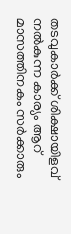തടവുകാര്‍ക്ക് ശിക്ഷായിളവ് നല്‍കുന്ന കാര്യം ആറ് മാസത്തിനകം സര്‍ക്കാരും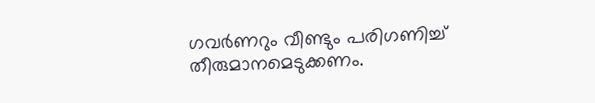ഗവര്‍ണറും വീണ്ടും പരിഗണിച്ച് തീരുമാനമെടുക്കണം.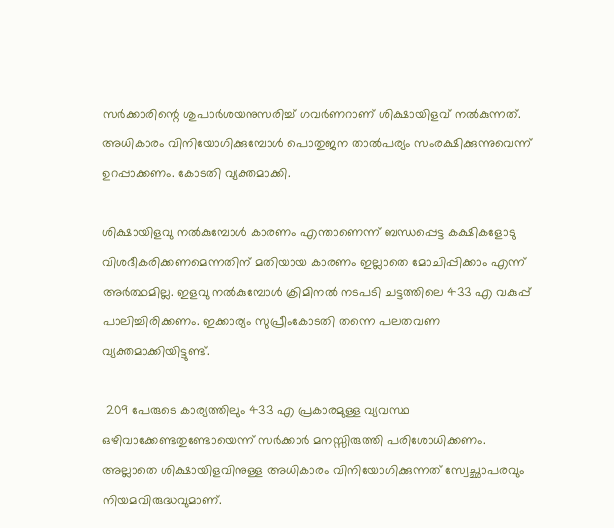സര്‍ക്കാരിന്റെ ശുപാര്‍ശയനുസരിച്ച് ഗവര്‍ണറാണ് ശിക്ഷായിളവ് നല്‍കുന്നത്. അധികാരം വിനിയോഗിക്കുമ്പോള്‍ പൊതുജന താല്‍പര്യം സംരക്ഷിക്കുന്നുവെന്ന് ഉറപ്പാക്കണം. കോടതി വ്യക്തമാക്കി.

ശിക്ഷായിളവു നല്‍കുമ്പോള്‍ കാരണം എന്താണെന്ന് ബന്ധപ്പെട്ട കക്ഷികളോടു വിശദീകരിക്കണമെന്നതിന് മതിയായ കാരണം ഇല്ലാതെ മോചിപ്പിക്കാം എന്ന് അര്‍ത്ഥമില്ല. ഇളവു നല്‍കുമ്പോള്‍ ക്രിമിനല്‍ നടപടി ചട്ടത്തിലെ 433 എ വകുപ്പ് പാലിച്ചിരിക്കണം. ഇക്കാര്യം സുപ്രീംകോടതി തന്നെ പലതവണ വ്യക്തമാക്കിയിട്ടുണ്ട്.

 209 പേരുടെ കാര്യത്തിലും 433 എ പ്രകാരമുള്ള വ്യവസ്ഥ ഒഴിവാക്കേണ്ടതുണ്ടോയെന്ന് സര്‍ക്കാര്‍ മനസ്സിരുത്തി പരിശോധിക്കണം. അല്ലാതെ ശിക്ഷായിളവിനുള്ള അധികാരം വിനിയോഗിക്കുന്നത് സ്വേച്ഛാപരവും നിയമവിരുദ്ധവുമാണ്.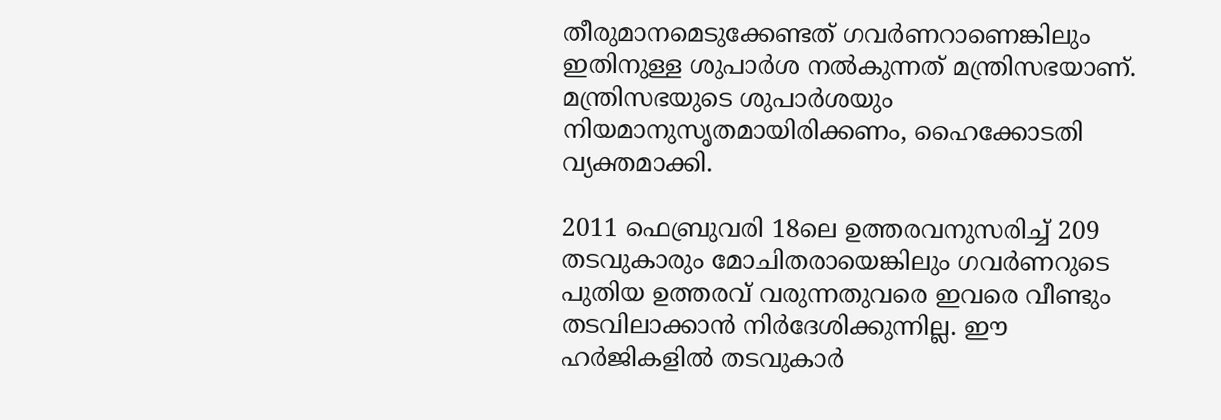തീരുമാനമെടുക്കേണ്ടത് ഗവര്‍ണറാണെങ്കിലും ഇതിനുള്ള ശുപാര്‍ശ നല്‍കുന്നത് മന്ത്രിസഭയാണ്. മന്ത്രിസഭയുടെ ശുപാര്‍ശയും നിയമാനുസൃതമായിരിക്കണം, ഹൈക്കോടതി വ്യക്തമാക്കി.

2011 ഫെബ്രുവരി 18ലെ ഉത്തരവനുസരിച്ച് 209 തടവുകാരും മോചിതരായെങ്കിലും ഗവര്‍ണറുടെ പുതിയ ഉത്തരവ് വരുന്നതുവരെ ഇവരെ വീണ്ടും തടവിലാക്കാന്‍ നിര്‍ദേശിക്കുന്നില്ല. ഈ ഹര്‍ജികളില്‍ തടവുകാര്‍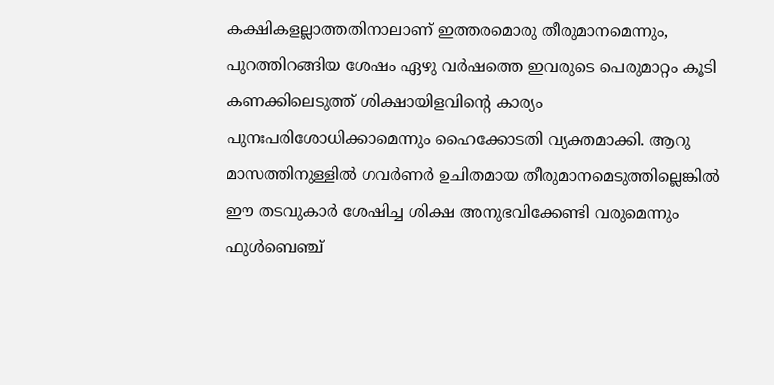കക്ഷികളല്ലാത്തതിനാലാണ് ഇത്തരമൊരു തീരുമാനമെന്നും, പുറത്തിറങ്ങിയ ശേഷം ഏഴു വര്‍ഷത്തെ ഇവരുടെ പെരുമാറ്റം കൂടി കണക്കിലെടുത്ത് ശിക്ഷായിളവിന്റെ കാര്യം പുനഃപരിശോധിക്കാമെന്നും ഹൈക്കോടതി വ്യക്തമാക്കി. ആറു മാസത്തിനുള്ളില്‍ ഗവര്‍ണര്‍ ഉചിതമായ തീരുമാനമെടുത്തില്ലെങ്കില്‍ ഈ തടവുകാര്‍ ശേഷിച്ച ശിക്ഷ അനുഭവിക്കേണ്ടി വരുമെന്നും ഫുള്‍ബെഞ്ച്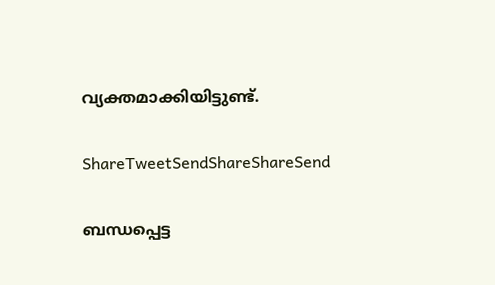വ്യക്തമാക്കിയിട്ടുണ്ട്.

ShareTweetSendShareShareSend

ബന്ധപ്പെട്ട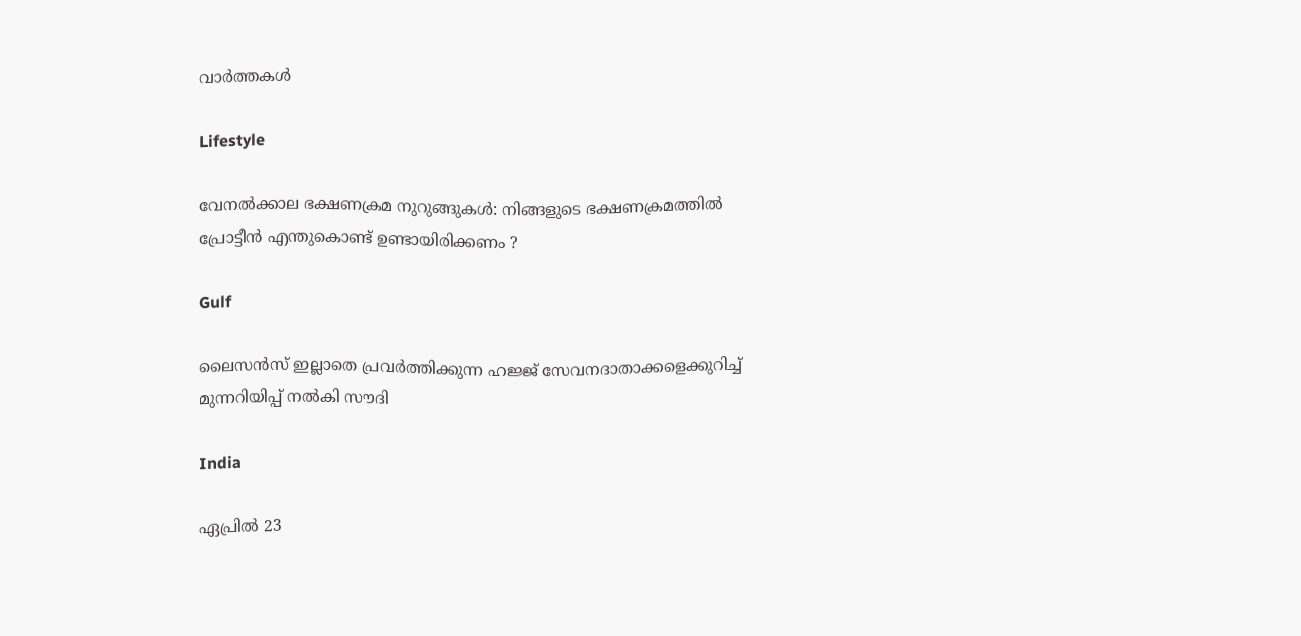വാര്‍ത്തകള്‍

Lifestyle

വേനൽക്കാല ഭക്ഷണക്രമ നുറുങ്ങുകൾ: നിങ്ങളുടെ ഭക്ഷണക്രമത്തിൽ പ്രോട്ടീൻ എന്തുകൊണ്ട് ഉണ്ടായിരിക്കണം ?

Gulf

ലൈസൻസ് ഇല്ലാതെ പ്രവർത്തിക്കുന്ന ഹജ്ജ് സേവനദാതാക്കളെക്കുറിച്ച് മുന്നറിയിപ്പ് നൽകി സൗദി

India

ഏപ്രിൽ 23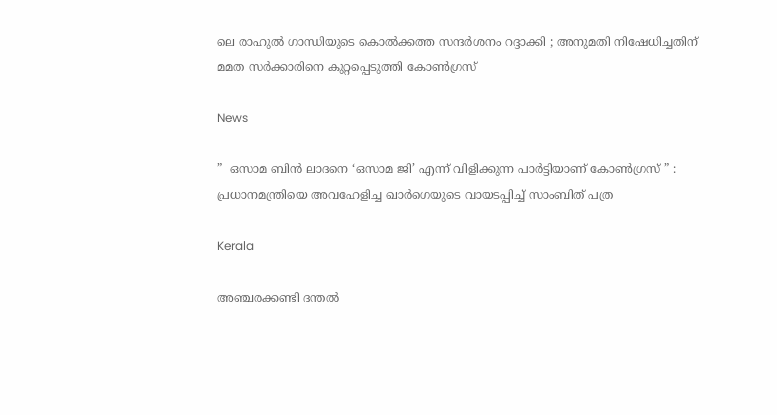ലെ രാഹുൽ ഗാന്ധിയുടെ കൊൽക്കത്ത സന്ദർശനം റദ്ദാക്കി ; അനുമതി നിഷേധിച്ചതിന് മമത സർക്കാരിനെ കുറ്റപ്പെടുത്തി കോൺഗ്രസ്

News

”  ഒസാമ ബിൻ ലാദനെ ‘ഒസാമ ജി’ എന്ന് വിളിക്കുന്ന പാർട്ടിയാണ് കോൺഗ്രസ് ” : പ്രധാനമന്ത്രിയെ അവഹേളിച്ച ഖാർഗെയുടെ വായടപ്പിച്ച് സാംബിത് പത്ര

Kerala

അഞ്ചരക്കണ്ടി ദന്തല്‍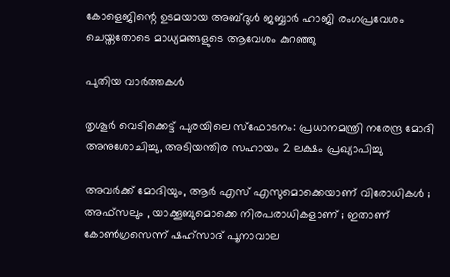കോളെജിന്റെ ഉടമയായ അബ്ദുള്‍ ജബ്ബാര്‍ ഹാജി രംഗപ്രവേശം ചെയ്തതോടെ മാധ്യമങ്ങളുടെ ആവേശം കുറഞ്ഞു

പുതിയ വാര്‍ത്തകള്‍

തൃശൂർ വെടിക്കെട്ട് പുരയിലെ സ്‌ഫോടനം: പ്രധാനമന്ത്രി നരേന്ദ്ര മോദി അനുശോചിച്ചു, അടിയന്തിര സഹായം 2 ലക്ഷം പ്രഖ്യാപിച്ചു

അവർക്ക് മോദിയും, ആർ എസ് എസുമൊക്കെയാണ് വിരോധികൾ ; അഫ്‌സലും , യാക്കൂബുമൊക്കെ നിരപരാധികളാണ് ; ഇതാണ് കോൺഗ്രസെന്ന് ഷഹ്സാദ് പൂനാവാല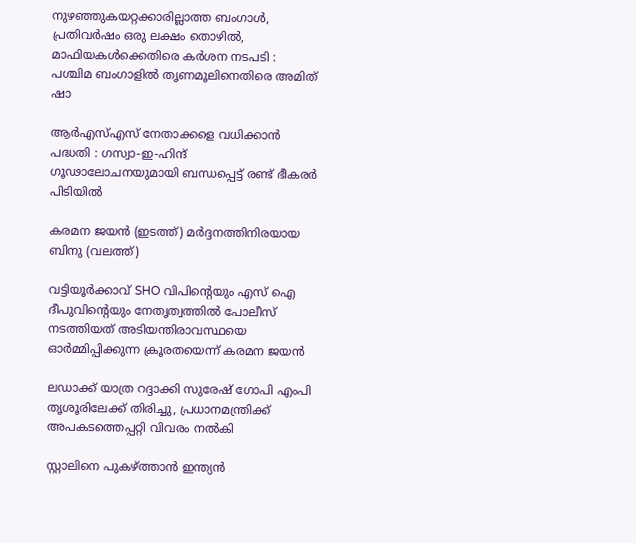നുഴഞ്ഞുകയറ്റക്കാരില്ലാത്ത ബംഗാൾ, പ്രതിവർഷം ഒരു ലക്ഷം തൊഴിൽ, മാഫിയകൾക്കെതിരെ കർശന നടപടി : പശ്ചിമ ബംഗാളിൽ തൃണമൂലിനെതിരെ അമിത് ഷാ

ആർ‌എസ്‌എസ് നേതാക്കളെ വധിക്കാൻ പദ്ധതി : ഗസ്വാ-ഇ-ഹിന്ദ് ഗൂഢാലോചനയുമായി ബന്ധപ്പെട്ട് രണ്ട് ഭീകരർ പിടിയിൽ

കരമന ജയന്‍ (ഇടത്ത്) മര്‍ദ്ദനത്തിനിരയായ ബിനു (വലത്ത്)

വട്ടിയൂർക്കാവ് SHO വിപിന്റെയും എസ് ഐ ദീപുവിന്റെയും നേതൃത്വത്തിൽ പോലീസ് നടത്തിയത് അടിയന്തിരാവസ്ഥയെ ഓർമ്മിപ്പിക്കുന്ന ക്രൂരതയെന്ന് കരമന ജയന്‍

ലഡാക്ക് യാത്ര റദ്ദാക്കി സുരേഷ് ഗോപി എംപി തൃശൂരിലേക്ക് തിരിച്ചു, പ്രധാനമന്ത്രിക്ക് അപകടത്തെപ്പറ്റി വിവരം നൽകി

സ്റ്റാലിനെ പുകഴ്‌ത്താൻ ഇന്ത്യൻ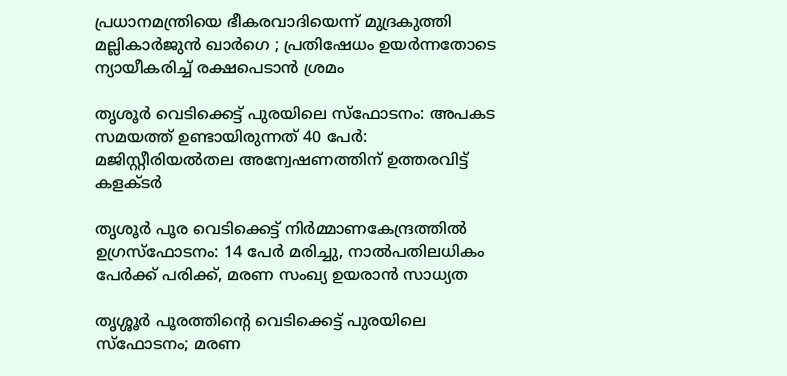പ്രധാനമന്ത്രിയെ ഭീകരവാദിയെന്ന് മുദ്രകുത്തി മല്ലികാർജുൻ ഖാർഗെ ; പ്രതിഷേധം ഉയർന്നതോടെ ന്യായീകരിച്ച് രക്ഷപെടാൻ ശ്രമം

തൃശൂർ വെടിക്കെട്ട് പുരയിലെ സ്‌ഫോടനം: അപകട സമയത്ത് ഉണ്ടായിരുന്നത് 40 പേർ: മജിസ്റ്റീരിയൽതല അന്വേഷണത്തിന് ഉത്തരവിട്ട് കളക്ടർ

തൃശൂർ പൂര വെടിക്കെട്ട് നിർമ്മാണകേന്ദ്രത്തിൽ ഉഗ്രസ്ഫോടനം: 14 പേർ മരിച്ചു, നാൽപതിലധികം പേർക്ക് പരിക്ക്, മരണ സംഖ്യ ഉയരാൻ സാധ്യത

തൃശ്ശൂർ പൂരത്തിന്റെ വെടിക്കെട്ട് പുരയിലെ സ്ഫോടനം; മരണ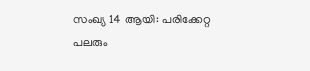സംഖ്യ 14 ആയി: പരിക്കേറ്റ പലരും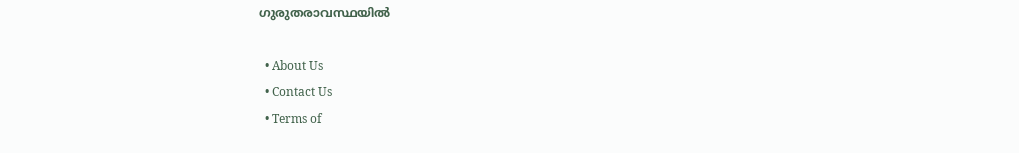ഗുരുതരാവസ്ഥയിൽ

  • About Us
  • Contact Us
  • Terms of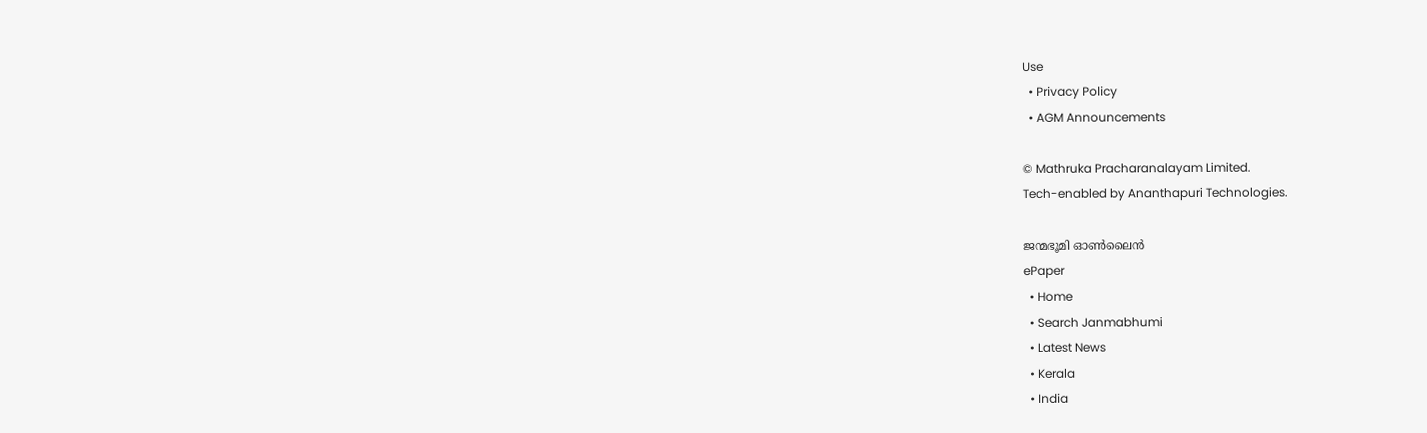Use
  • Privacy Policy
  • AGM Announcements

© Mathruka Pracharanalayam Limited.
Tech-enabled by Ananthapuri Technologies.

ജന്മഭൂമി ഓണ്‍ലൈന്‍
ePaper
  • Home
  • Search Janmabhumi
  • Latest News
  • Kerala
  • India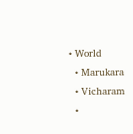• World
  • Marukara
  • Vicharam
  •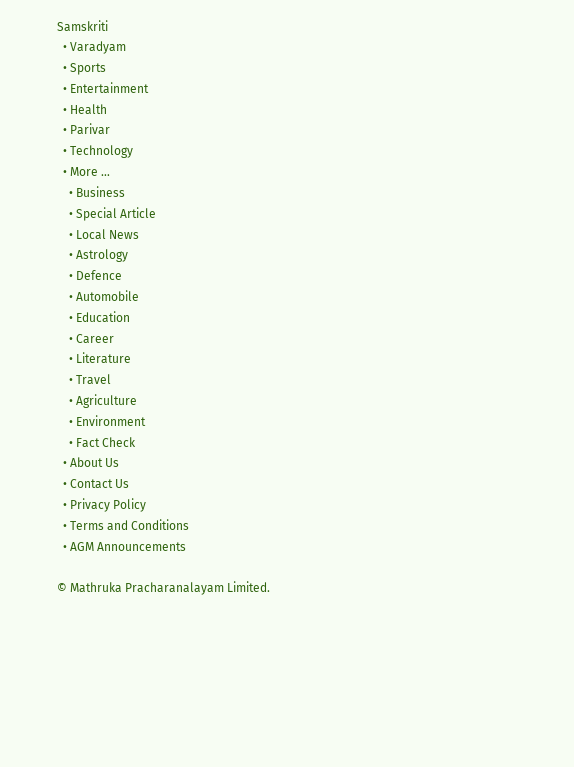Samskriti
  • Varadyam
  • Sports
  • Entertainment
  • Health
  • Parivar
  • Technology
  • More …
    • Business
    • Special Article
    • Local News
    • Astrology
    • Defence
    • Automobile
    • Education
    • Career
    • Literature
    • Travel
    • Agriculture
    • Environment
    • Fact Check
  • About Us
  • Contact Us
  • Privacy Policy
  • Terms and Conditions
  • AGM Announcements

© Mathruka Pracharanalayam Limited.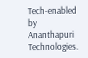Tech-enabled by Ananthapuri Technologies.